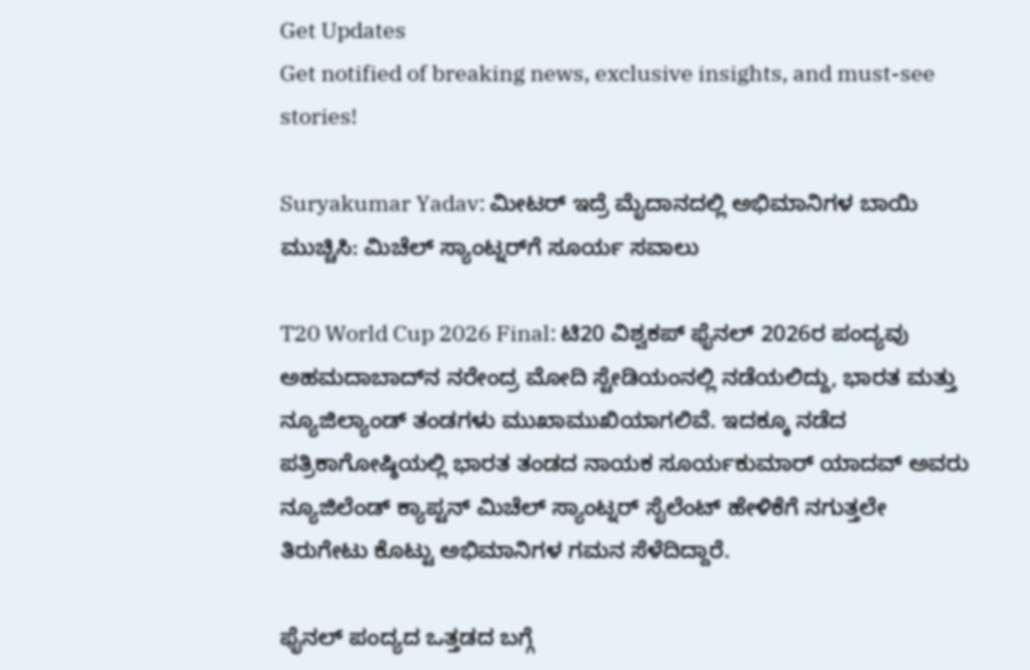Get Updates
Get notified of breaking news, exclusive insights, and must-see stories!

Suryakumar Yadav: ಮೀಟರ್ ಇದ್ರೆ ಮೈದಾನದಲ್ಲಿ ಅಭಿಮಾನಿಗಳ ಬಾಯಿ ಮುಚ್ಚಿಸಿ: ಮಿಚೆಲ್ ಸ್ಯಾಂಟ್ನರ್‌ಗೆ ಸೂರ್ಯ ಸವಾಲು

T20 World Cup 2026 Final: ಟಿ20 ವಿಶ್ವಕಪ್ ಫೈನಲ್ 2026ರ ಪಂದ್ಯವು ಅಹಮದಾಬಾದ್‌ನ ನರೇಂದ್ರ ಮೋದಿ ಸ್ಟೇಡಿಯಂನಲ್ಲಿ ನಡೆಯಲಿದ್ದು, ಭಾರತ ಮತ್ತು ನ್ಯೂಜಿಲ್ಯಾಂಡ್ ತಂಡಗಳು ಮುಖಾಮುಖಿಯಾಗಲಿವೆ. ಇದಕ್ಕೂ ನಡೆದ ಪತ್ರಿಕಾಗೋಷ್ಠಿಯಲ್ಲಿ ಭಾರತ ತಂಡದ ನಾಯಕ ಸೂರ್ಯಕುಮಾರ್ ಯಾದವ್ ಅವರು ನ್ಯೂಜಿಲೆಂಡ್‌ ಕ್ಯಾಪ್ಟನ್ ಮಿಚೆಲ್‌ ಸ್ಯಾಂಟ್ನರ್ ಸೈಲೆಂಟ್‌ ಹೇಳಿಕೆಗೆ ನಗುತ್ತಲೇ ತಿರುಗೇಟು ಕೊಟ್ಟು ಅಭಿಮಾನಿಗಳ ಗಮನ ಸೆಳೆದಿದ್ದಾರೆ.

ಫೈನಲ್ ಪಂದ್ಯದ ಒತ್ತಡದ ಬಗ್ಗೆ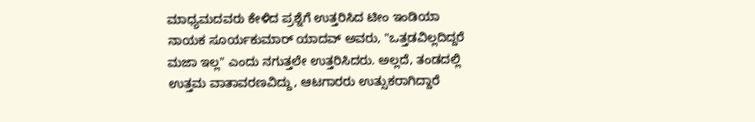ಮಾಧ್ಯಮದವರು ಕೇಳಿದ ಪ್ರಶ್ನೆಗೆ ಉತ್ತರಿಸಿದ ಟೀಂ ಇಂಡಿಯಾ ನಾಯಕ ಸೂರ್ಯಕುಮಾರ್ ಯಾದವ್ ಅವರು, "ಒತ್ತಡವಿಲ್ಲದಿದ್ದರೆ ಮಜಾ ಇಲ್ಲ" ಎಂದು ನಗುತ್ತಲೇ ಉತ್ತರಿಸಿದರು. ಅಲ್ಲದೆ, ತಂಡದಲ್ಲಿ ಉತ್ತಮ ವಾತಾವರಣವಿದ್ದು, ಆಟಗಾರರು ಉತ್ಸುಕರಾಗಿದ್ದಾರೆ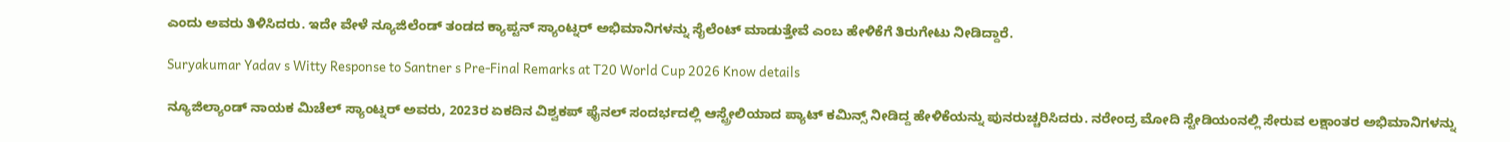ಎಂದು ಅವರು ತಿಳಿಸಿದರು. ಇದೇ ವೇಳೆ ನ್ಯೂಜಿಲೆಂಡ್‌ ತಂಡದ ಕ್ಯಾಪ್ಟನ್‌ ಸ್ಯಾಂಟ್ನರ್ ಅಭಿಮಾನಿಗಳನ್ನು ಸೈಲೆಂಟ್‌ ಮಾಡುತ್ತೇವೆ ಎಂಬ ಹೇಳಿಕೆಗೆ ತಿರುಗೇಟು ನೀಡಿದ್ದಾರೆ.

Suryakumar Yadav s Witty Response to Santner s Pre-Final Remarks at T20 World Cup 2026 Know details

ನ್ಯೂಜಿಲ್ಯಾಂಡ್ ನಾಯಕ ಮಿಚೆಲ್ ಸ್ಯಾಂಟ್ನರ್ ಅವರು, 2023ರ ಏಕದಿನ ವಿಶ್ವಕಪ್ ಫೈನಲ್ ಸಂದರ್ಭದಲ್ಲಿ ಆಸ್ಟ್ರೇಲಿಯಾದ ಪ್ಯಾಟ್ ಕಮಿನ್ಸ್ ನೀಡಿದ್ದ ಹೇಳಿಕೆಯನ್ನು ಪುನರುಚ್ಚರಿಸಿದರು. ನರೇಂದ್ರ ಮೋದಿ ಸ್ಟೇಡಿಯಂನಲ್ಲಿ ಸೇರುವ ಲಕ್ಷಾಂತರ ಅಭಿಮಾನಿಗಳನ್ನು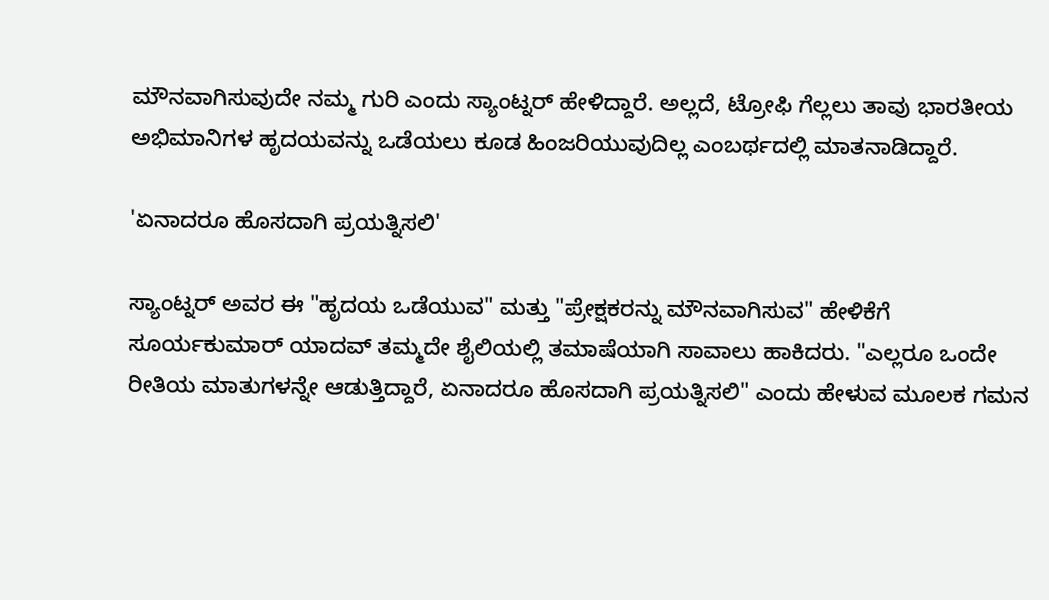ಮೌನವಾಗಿಸುವುದೇ ನಮ್ಮ ಗುರಿ ಎಂದು ಸ್ಯಾಂಟ್ನರ್ ಹೇಳಿದ್ದಾರೆ. ಅಲ್ಲದೆ, ಟ್ರೋಫಿ ಗೆಲ್ಲಲು ತಾವು ಭಾರತೀಯ ಅಭಿಮಾನಿಗಳ ಹೃದಯವನ್ನು ಒಡೆಯಲು ಕೂಡ ಹಿಂಜರಿಯುವುದಿಲ್ಲ ಎಂಬರ್ಥದಲ್ಲಿ ಮಾತನಾಡಿದ್ದಾರೆ.

'ಏನಾದರೂ ಹೊಸದಾಗಿ ಪ್ರಯತ್ನಿಸಲಿ'

ಸ್ಯಾಂಟ್ನರ್ ಅವರ ಈ "ಹೃದಯ ಒಡೆಯುವ" ಮತ್ತು "ಪ್ರೇಕ್ಷಕರನ್ನು ಮೌನವಾಗಿಸುವ" ಹೇಳಿಕೆಗೆ ಸೂರ್ಯಕುಮಾರ್ ಯಾದವ್ ತಮ್ಮದೇ ಶೈಲಿಯಲ್ಲಿ ತಮಾಷೆಯಾಗಿ ಸಾವಾಲು ಹಾಕಿದರು. "ಎಲ್ಲರೂ ಒಂದೇ ರೀತಿಯ ಮಾತುಗಳನ್ನೇ ಆಡುತ್ತಿದ್ದಾರೆ, ಏನಾದರೂ ಹೊಸದಾಗಿ ಪ್ರಯತ್ನಿಸಲಿ" ಎಂದು ಹೇಳುವ ಮೂಲಕ ಗಮನ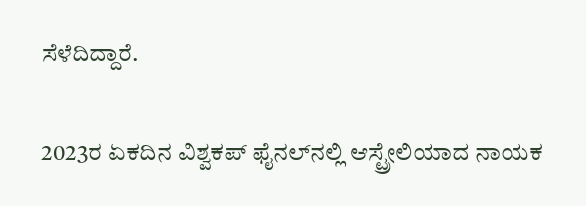ಸೆಳೆದಿದ್ದಾರೆ.

2023ರ ಏಕದಿನ ವಿಶ್ವಕಪ್ ಫೈನಲ್‌ನಲ್ಲಿ ಆಸ್ಟ್ರೇಲಿಯಾದ ನಾಯಕ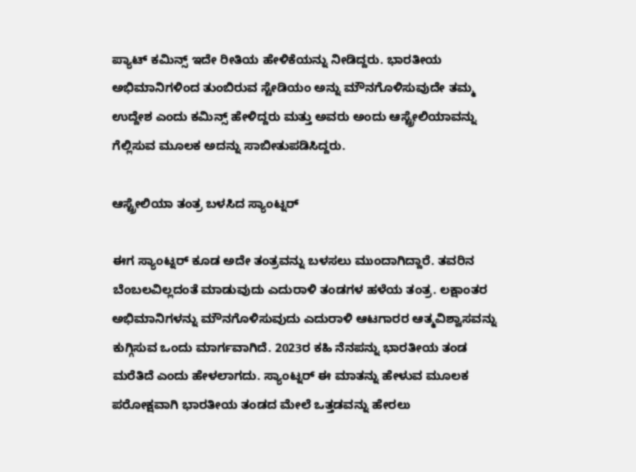ಪ್ಯಾಟ್ ಕಮಿನ್ಸ್ ಇದೇ ರೀತಿಯ ಹೇಳಿಕೆಯನ್ನು ನೀಡಿದ್ದರು. ಭಾರತೀಯ ಅಭಿಮಾನಿಗಳಿಂದ ತುಂಬಿರುವ ಸ್ಟೇಡಿಯಂ ಅನ್ನು ಮೌನಗೊಳಿಸುವುದೇ ತಮ್ಮ ಉದ್ದೇಶ ಎಂದು ಕಮಿನ್ಸ್ ಹೇಳಿದ್ದರು ಮತ್ತು ಅವರು ಅಂದು ಆಸ್ಟ್ರೇಲಿಯಾವನ್ನು ಗೆಲ್ಲಿಸುವ ಮೂಲಕ ಅದನ್ನು ಸಾಬೀತುಪಡಿಸಿದ್ದರು.

ಆಸ್ಟ್ರೇಲಿಯಾ ತಂತ್ರ ಬಳಸಿದ ಸ್ಯಾಂಟ್ನರ್

ಈಗ ಸ್ಯಾಂಟ್ನರ್ ಕೂಡ ಅದೇ ತಂತ್ರವನ್ನು ಬಳಸಲು ಮುಂದಾಗಿದ್ದಾರೆ. ತವರಿನ ಬೆಂಬಲವಿಲ್ಲದಂತೆ ಮಾಡುವುದು ಎದುರಾಳಿ ತಂಡಗಳ ಹಳೆಯ ತಂತ್ರ. ಲಕ್ಷಾಂತರ ಅಭಿಮಾನಿಗಳನ್ನು ಮೌನಗೊಳಿಸುವುದು ಎದುರಾಳಿ ಆಟಗಾರರ ಆತ್ಮವಿಶ್ವಾಸವನ್ನು ಕುಗ್ಗಿಸುವ ಒಂದು ಮಾರ್ಗವಾಗಿದೆ. 2023ರ ಕಹಿ ನೆನಪನ್ನು ಭಾರತೀಯ ತಂಡ ಮರೆತಿದೆ ಎಂದು ಹೇಳಲಾಗದು. ಸ್ಯಾಂಟ್ನರ್ ಈ ಮಾತನ್ನು ಹೇಳುವ ಮೂಲಕ ಪರೋಕ್ಷವಾಗಿ ಭಾರತೀಯ ತಂಡದ ಮೇಲೆ ಒತ್ತಡವನ್ನು ಹೇರಲು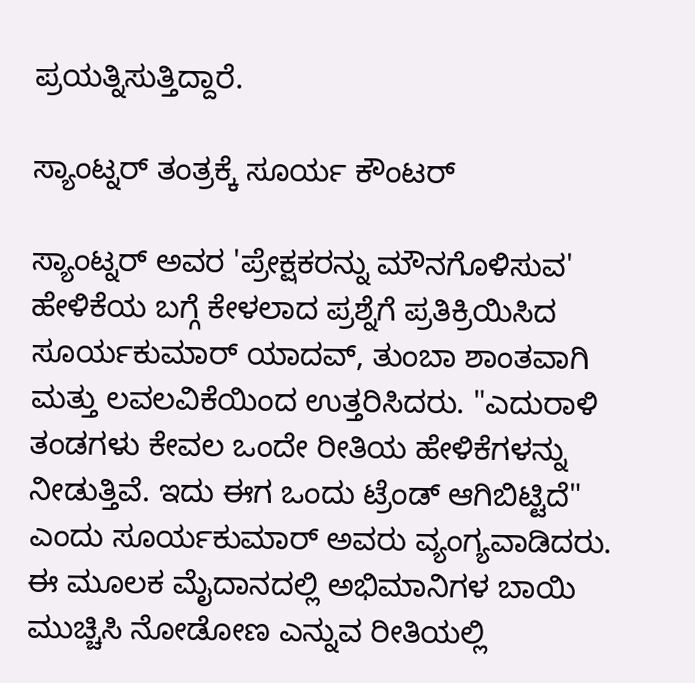ಪ್ರಯತ್ನಿಸುತ್ತಿದ್ದಾರೆ.

ಸ್ಯಾಂಟ್ನರ್‌ ತಂತ್ರಕ್ಕೆ ಸೂರ್ಯ ಕೌಂಟರ್

ಸ್ಯಾಂಟ್ನರ್ ಅವರ 'ಪ್ರೇಕ್ಷಕರನ್ನು ಮೌನಗೊಳಿಸುವ' ಹೇಳಿಕೆಯ ಬಗ್ಗೆ ಕೇಳಲಾದ ಪ್ರಶ್ನೆಗೆ ಪ್ರತಿಕ್ರಿಯಿಸಿದ ಸೂರ್ಯಕುಮಾರ್ ಯಾದವ್, ತುಂಬಾ ಶಾಂತವಾಗಿ ಮತ್ತು ಲವಲವಿಕೆಯಿಂದ ಉತ್ತರಿಸಿದರು. "ಎದುರಾಳಿ ತಂಡಗಳು ಕೇವಲ ಒಂದೇ ರೀತಿಯ ಹೇಳಿಕೆಗಳನ್ನು ನೀಡುತ್ತಿವೆ. ಇದು ಈಗ ಒಂದು ಟ್ರೆಂಡ್ ಆಗಿಬಿಟ್ಟಿದೆ" ಎಂದು ಸೂರ್ಯಕುಮಾರ್ ಅವರು ವ್ಯಂಗ್ಯವಾಡಿದರು. ಈ ಮೂಲಕ ಮೈದಾನದಲ್ಲಿ ಅಭಿಮಾನಿಗಳ ಬಾಯಿ ಮುಚ್ಚಿಸಿ ನೋಡೋಣ ಎನ್ನುವ ರೀತಿಯಲ್ಲಿ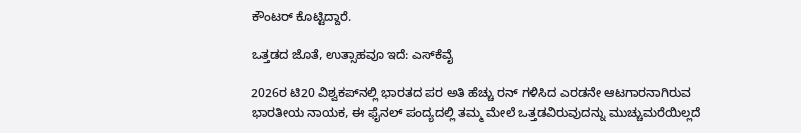ಕೌಂಟರ್ ಕೊಟ್ಟಿದ್ದಾರೆ.

ಒತ್ತಡದ ಜೊತೆ, ಉತ್ಸಾಹವೂ ಇದೆ: ಎಸ್‌ಕೆವೈ

2026ರ ಟಿ20 ವಿಶ್ವಕಪ್‌ನಲ್ಲಿ ಭಾರತದ ಪರ ಅತಿ ಹೆಚ್ಚು ರನ್ ಗಳಿಸಿದ ಎರಡನೇ ಆಟಗಾರನಾಗಿರುವ ಭಾರತೀಯ ನಾಯಕ, ಈ ಫೈನಲ್ ಪಂದ್ಯದಲ್ಲಿ ತಮ್ಮ ಮೇಲೆ ಒತ್ತಡವಿರುವುದನ್ನು ಮುಚ್ಚುಮರೆಯಿಲ್ಲದೆ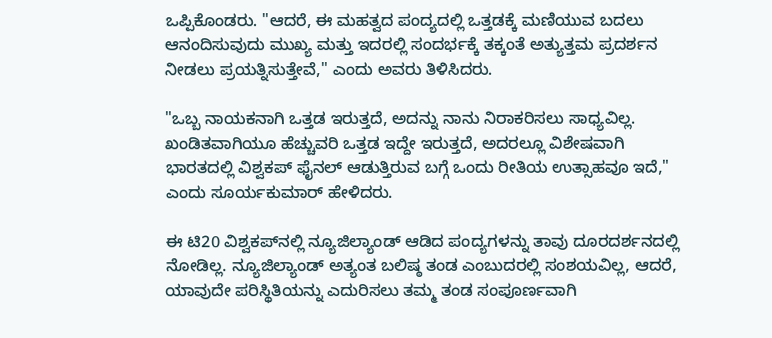ಒಪ್ಪಿಕೊಂಡರು. "ಆದರೆ, ಈ ಮಹತ್ವದ ಪಂದ್ಯದಲ್ಲಿ ಒತ್ತಡಕ್ಕೆ ಮಣಿಯುವ ಬದಲು ಆನಂದಿಸುವುದು ಮುಖ್ಯ ಮತ್ತು ಇದರಲ್ಲಿ ಸಂದರ್ಭಕ್ಕೆ ತಕ್ಕಂತೆ ಅತ್ಯುತ್ತಮ ಪ್ರದರ್ಶನ ನೀಡಲು ಪ್ರಯತ್ನಿಸುತ್ತೇವೆ," ಎಂದು ಅವರು ತಿಳಿಸಿದರು.

"ಒಬ್ಬ ನಾಯಕನಾಗಿ ಒತ್ತಡ ಇರುತ್ತದೆ, ಅದನ್ನು ನಾನು ನಿರಾಕರಿಸಲು ಸಾಧ್ಯವಿಲ್ಲ. ಖಂಡಿತವಾಗಿಯೂ ಹೆಚ್ಚುವರಿ ಒತ್ತಡ ಇದ್ದೇ ಇರುತ್ತದೆ, ಅದರಲ್ಲೂ ವಿಶೇಷವಾಗಿ ಭಾರತದಲ್ಲಿ ವಿಶ್ವಕಪ್ ಫೈನಲ್ ಆಡುತ್ತಿರುವ ಬಗ್ಗೆ ಒಂದು ರೀತಿಯ ಉತ್ಸಾಹವೂ ಇದೆ," ಎಂದು ಸೂರ್ಯಕುಮಾರ್ ಹೇಳಿದರು.

ಈ ಟಿ20 ವಿಶ್ವಕಪ್‌ನಲ್ಲಿ ನ್ಯೂಜಿಲ್ಯಾಂಡ್ ಆಡಿದ ಪಂದ್ಯಗಳನ್ನು ತಾವು ದೂರದರ್ಶನದಲ್ಲಿ ನೋಡಿಲ್ಲ. ನ್ಯೂಜಿಲ್ಯಾಂಡ್ ಅತ್ಯಂತ ಬಲಿಷ್ಠ ತಂಡ ಎಂಬುದರಲ್ಲಿ ಸಂಶಯವಿಲ್ಲ, ಆದರೆ, ಯಾವುದೇ ಪರಿಸ್ಥಿತಿಯನ್ನು ಎದುರಿಸಲು ತಮ್ಮ ತಂಡ ಸಂಪೂರ್ಣವಾಗಿ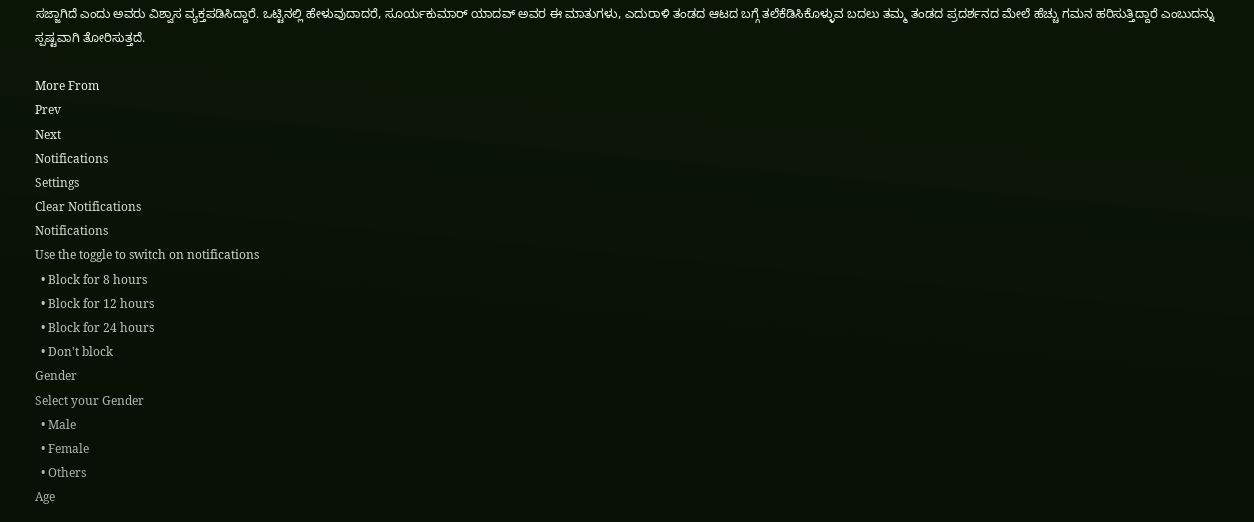ಸಜ್ಜಾಗಿದೆ ಎಂದು ಅವರು ವಿಶ್ವಾಸ ವ್ಯಕ್ತಪಡಿಸಿದ್ದಾರೆ. ಒಟ್ಟಿನಲ್ಲಿ ಹೇಳುವುದಾದರೆ, ಸೂರ್ಯಕುಮಾರ್ ಯಾದವ್ ಅವರ ಈ ಮಾತುಗಳು, ಎದುರಾಳಿ ತಂಡದ ಆಟದ ಬಗ್ಗೆ ತಲೆಕೆಡಿಸಿಕೊಳ್ಳುವ ಬದಲು ತಮ್ಮ ತಂಡದ ಪ್ರದರ್ಶನದ ಮೇಲೆ ಹೆಚ್ಚು ಗಮನ ಹರಿಸುತ್ತಿದ್ದಾರೆ ಎಂಬುದನ್ನು ಸ್ಪಷ್ಟವಾಗಿ ತೋರಿಸುತ್ತದೆ.

More From
Prev
Next
Notifications
Settings
Clear Notifications
Notifications
Use the toggle to switch on notifications
  • Block for 8 hours
  • Block for 12 hours
  • Block for 24 hours
  • Don't block
Gender
Select your Gender
  • Male
  • Female
  • Others
Age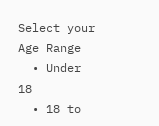Select your Age Range
  • Under 18
  • 18 to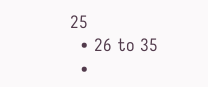25
  • 26 to 35
  •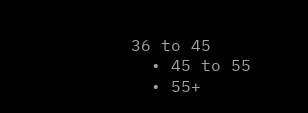36 to 45
  • 45 to 55
  • 55+